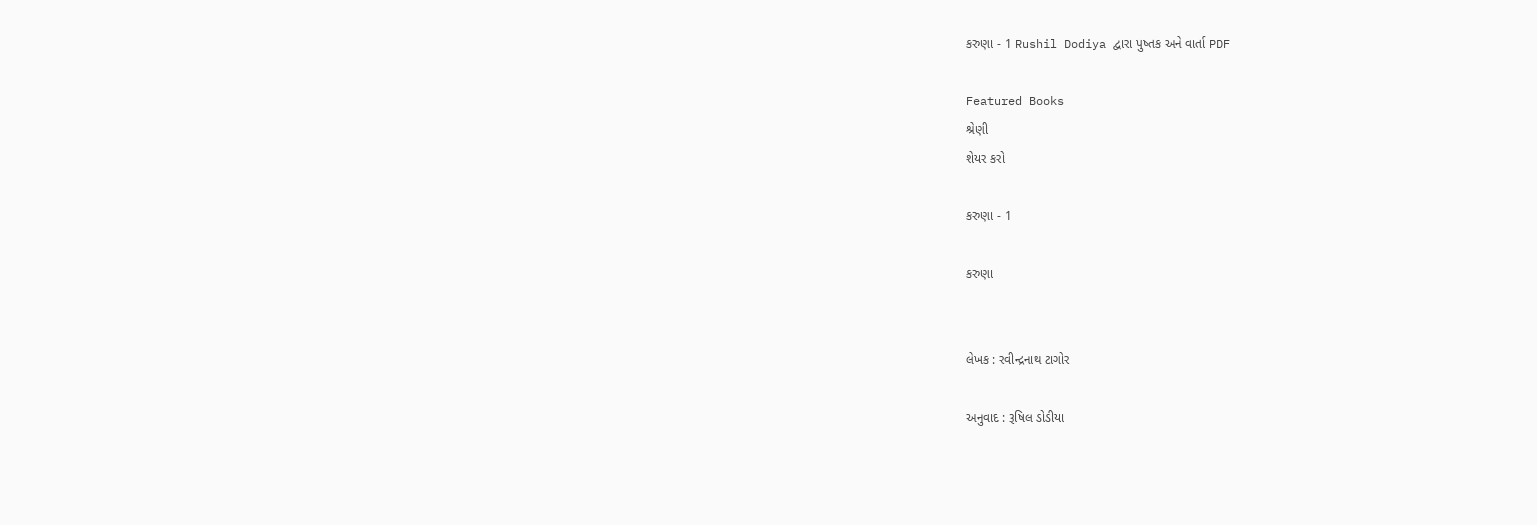કરુણા - 1 Rushil Dodiya દ્વારા પુષ્તક અને વાર્તા PDF

Featured Books
શ્રેણી
શેયર કરો

કરુણા - 1

કરુણા


લેખક : રવીન્દ્રનાથ ટાગોર

અનુવાદ : રૂષિલ ડોડીયા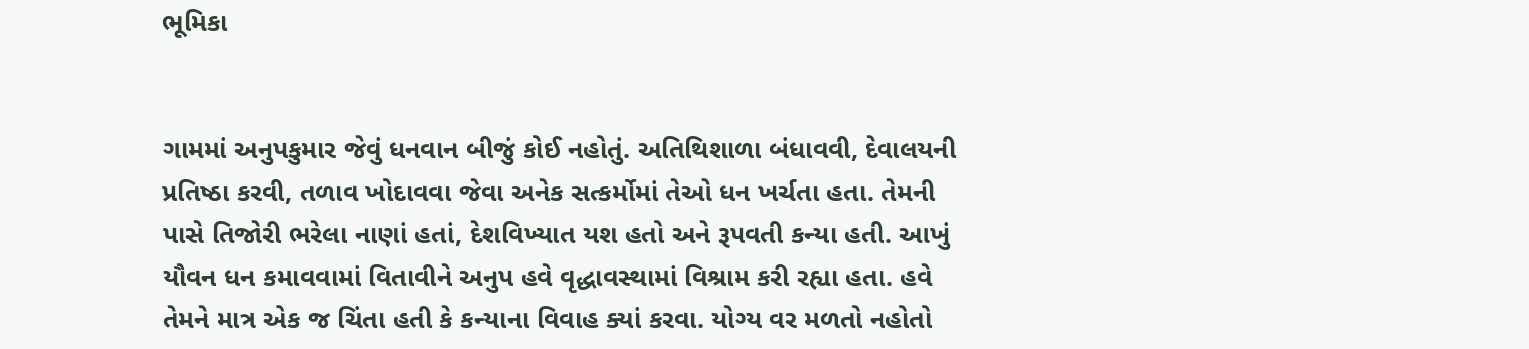ભૂમિકા


ગામમાં અનુપકુમાર જેવું ધનવાન બીજું કોઈ નહોતું. અતિથિશાળા બંધાવવી, દેવાલયની પ્રતિષ્ઠા કરવી, તળાવ ખોદાવવા જેવા અનેક સત્કર્મોમાં તેઓ ધન ખર્ચતા હતા. તેમની પાસે તિજોરી ભરેલા નાણાં હતાં, દેશવિખ્યાત યશ હતો અને રૂપવતી કન્યા હતી. આખું યૌવન ધન કમાવવામાં વિતાવીને અનુપ હવે વૃદ્ધાવસ્થામાં વિશ્રામ કરી રહ્યા હતા. હવે તેમને માત્ર એક જ ચિંતા હતી કે કન્યાના વિવાહ ક્યાં કરવા. યોગ્ય વર મળતો નહોતો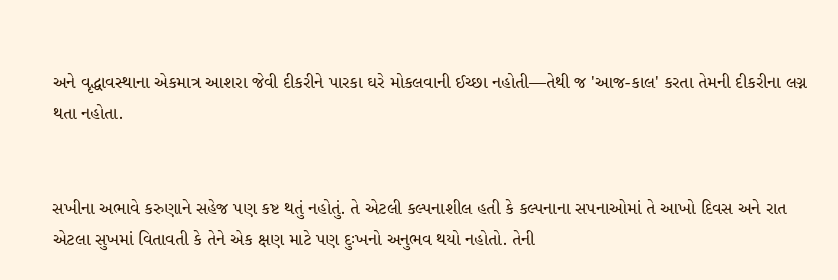અને વૃદ્ધાવસ્થાના એકમાત્ર આશરા જેવી દીકરીને પારકા ઘરે મોકલવાની ઈચ્છા નહોતી—તેથી જ 'આજ-કાલ' કરતા તેમની દીકરીના લગ્ન થતા નહોતા.


સખીના અભાવે કરુણાને સહેજ પણ કષ્ટ થતું નહોતું. તે એટલી કલ્પનાશીલ હતી કે કલ્પનાના સપનાઓમાં તે આખો દિવસ અને રાત એટલા સુખમાં વિતાવતી કે તેને એક ક્ષણ માટે પણ દુઃખનો અનુભવ થયો નહોતો. તેની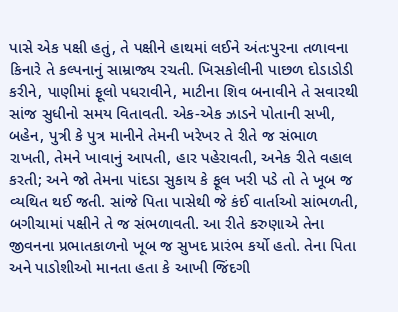પાસે એક પક્ષી હતું, તે પક્ષીને હાથમાં લઈને અંતઃપુરના તળાવના કિનારે તે કલ્પનાનું સામ્રાજ્ય રચતી. ખિસકોલીની પાછળ દોડાડોડી કરીને, પાણીમાં ફૂલો પધરાવીને, માટીના શિવ બનાવીને તે સવારથી સાંજ સુધીનો સમય વિતાવતી. એક-એક ઝાડને પોતાની સખી, બહેન, પુત્રી કે પુત્ર માનીને તેમની ખરેખર તે રીતે જ સંભાળ રાખતી, તેમને ખાવાનું આપતી, હાર પહેરાવતી, અનેક રીતે વહાલ કરતી; અને જો તેમના પાંદડા સુકાય કે ફૂલ ખરી પડે તો તે ખૂબ જ વ્યથિત થઈ જતી. સાંજે પિતા પાસેથી જે કંઈ વાર્તાઓ સાંભળતી, બગીચામાં પક્ષીને તે જ સંભળાવતી. આ રીતે કરુણાએ તેના જીવનના પ્રભાતકાળનો ખૂબ જ સુખદ પ્રારંભ કર્યો હતો. તેના પિતા અને પાડોશીઓ માનતા હતા કે આખી જિંદગી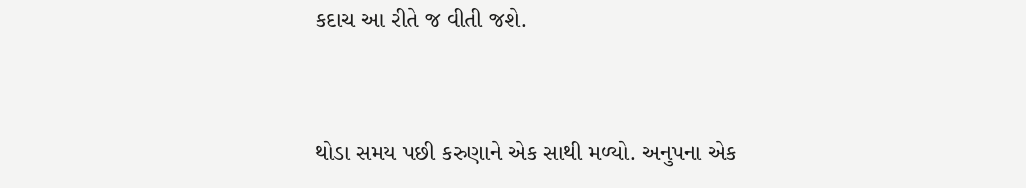કદાચ આ રીતે જ વીતી જશે.


થોડા સમય પછી કરુણાને એક સાથી મળ્યો. અનુપના એક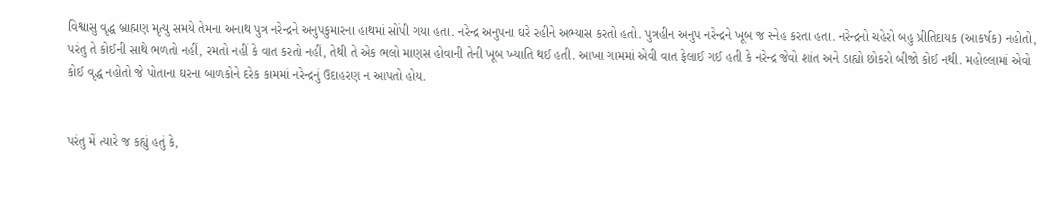વિશ્વાસુ વૃદ્ધ બ્રાહ્મણ મૃત્યુ સમયે તેમના અનાથ પુત્ર નરેન્દ્રને અનુપકુમારના હાથમાં સોંપી ગયા હતા. નરેન્દ્ર અનુપના ઘરે રહીને અભ્યાસ કરતો હતો. પુત્રહીન અનુપ નરેન્દ્રને ખૂબ જ સ્નેહ કરતા હતા. નરેન્દ્રનો ચહેરો બહુ પ્રીતિદાયક (આકર્ષક) નહોતો, પરંતુ તે કોઈની સાથે ભળતો નહીં, રમતો નહીં કે વાત કરતો નહીં, તેથી તે એક ભલો માણસ હોવાની તેની ખૂબ ખ્યાતિ થઈ હતી. આખા ગામમાં એવી વાત ફેલાઈ ગઈ હતી કે નરેન્દ્ર જેવો શાંત અને ડાહ્યો છોકરો બીજો કોઈ નથી. મહોલ્લામાં એવો કોઈ વૃદ્ધ નહોતો જે પોતાના ઘરના બાળકોને દરેક કામમાં નરેન્દ્રનું ઉદાહરણ ન આપતો હોય.


પરંતુ મેં ત્યારે જ કહ્યું હતું કે,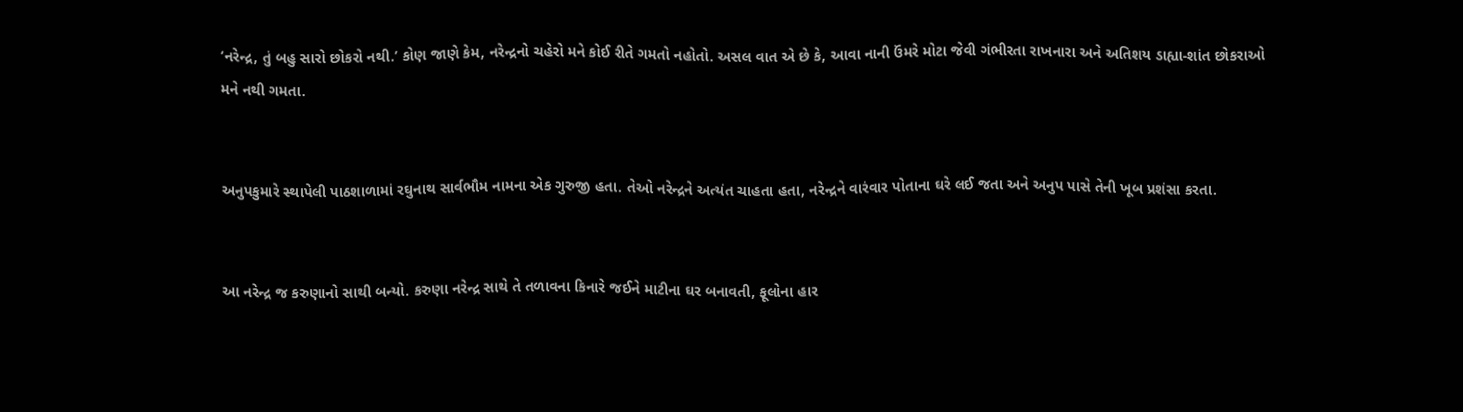‘નરેન્દ્ર, તું બહુ સારો છોકરો નથી.’ કોણ જાણે કેમ, નરેન્દ્રનો ચહેરો મને કોઈ રીતે ગમતો નહોતો. અસલ વાત એ છે કે, આવા નાની ઉંમરે મોટા જેવી ગંભીરતા રાખનારા અને અતિશય ડાહ્યા-શાંત છોકરાઓ મને નથી ગમતા.


અનુપકુમારે સ્થાપેલી પાઠશાળામાં રઘુનાથ સાર્વભૌમ નામના એક ગુરુજી હતા. તેઓ નરેન્દ્રને અત્યંત ચાહતા હતા, નરેન્દ્રને વારંવાર પોતાના ઘરે લઈ જતા અને અનુપ પાસે તેની ખૂબ પ્રશંસા કરતા.


આ નરેન્દ્ર જ કરુણાનો સાથી બન્યો. કરુણા નરેન્દ્ર સાથે તે તળાવના કિનારે જઈને માટીના ઘર બનાવતી, ફૂલોના હાર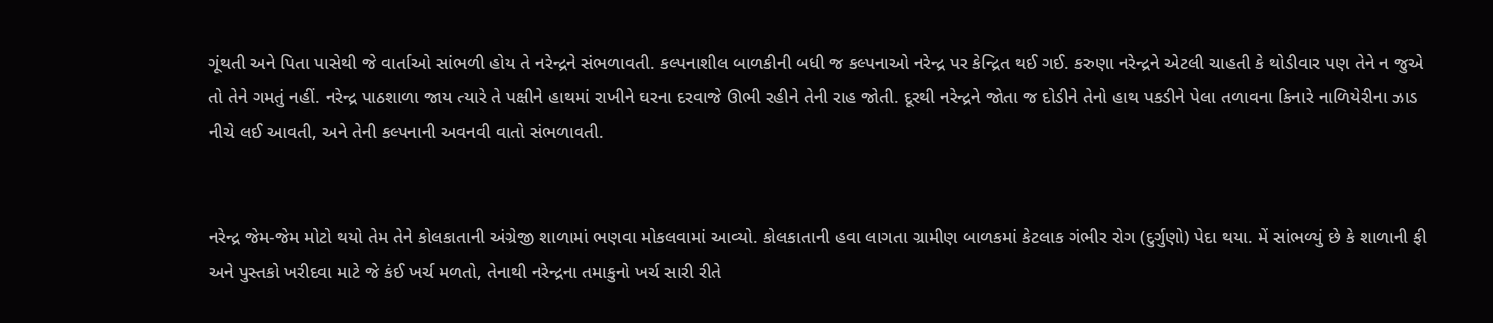ગૂંથતી અને પિતા પાસેથી જે વાર્તાઓ સાંભળી હોય તે નરેન્દ્રને સંભળાવતી. કલ્પનાશીલ બાળકીની બધી જ કલ્પનાઓ નરેન્દ્ર પર કેન્દ્રિત થઈ ગઈ. કરુણા નરેન્દ્રને એટલી ચાહતી કે થોડીવાર પણ તેને ન જુએ તો તેને ગમતું નહીં. નરેન્દ્ર પાઠશાળા જાય ત્યારે તે પક્ષીને હાથમાં રાખીને ઘરના દરવાજે ઊભી રહીને તેની રાહ જોતી. દૂરથી નરેન્દ્રને જોતા જ દોડીને તેનો હાથ પકડીને પેલા તળાવના કિનારે નાળિયેરીના ઝાડ નીચે લઈ આવતી, અને તેની કલ્પનાની અવનવી વાતો સંભળાવતી.


નરેન્દ્ર જેમ-જેમ મોટો થયો તેમ તેને કોલકાતાની અંગ્રેજી શાળામાં ભણવા મોકલવામાં આવ્યો. કોલકાતાની હવા લાગતા ગ્રામીણ બાળકમાં કેટલાક ગંભીર રોગ (દુર્ગુણો) પેદા થયા. મેં સાંભળ્યું છે કે શાળાની ફી અને પુસ્તકો ખરીદવા માટે જે કંઈ ખર્ચ મળતો, તેનાથી નરેન્દ્રના તમાકુનો ખર્ચ સારી રીતે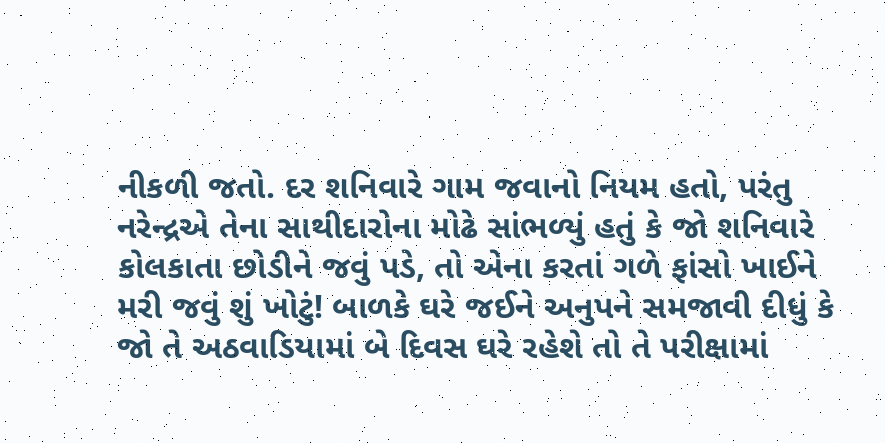નીકળી જતો. દર શનિવારે ગામ જવાનો નિયમ હતો, પરંતુ નરેન્દ્રએ તેના સાથીદારોના મોઢે સાંભળ્યું હતું કે જો શનિવારે કોલકાતા છોડીને જવું પડે, તો એના કરતાં ગળે ફાંસો ખાઈને મરી જવું શું ખોટું! બાળકે ઘરે જઈને અનુપને સમજાવી દીધું કે જો તે અઠવાડિયામાં બે દિવસ ઘરે રહેશે તો તે પરીક્ષામાં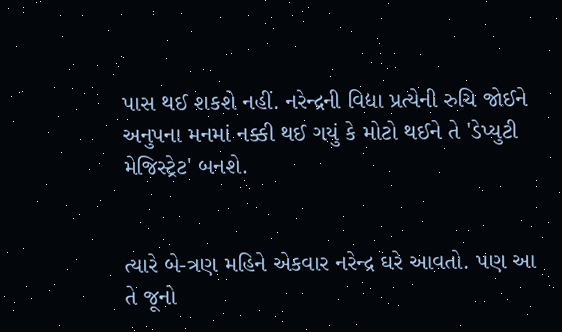પાસ થઈ શકશે નહીં. નરેન્દ્રની વિદ્યા પ્રત્યેની રુચિ જોઈને અનુપના મનમાં નક્કી થઈ ગયું કે મોટો થઈને તે 'ડેપ્યુટી મેજિસ્ટ્રેટ' બનશે.


ત્યારે બે-ત્રણ મહિને એકવાર નરેન્દ્ર ઘરે આવતો. પણ આ તે જૂનો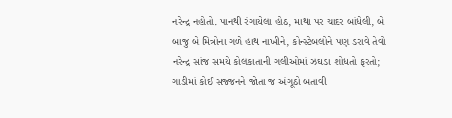નરેન્દ્ર નહોતો. પાનથી રંગાયેલા હોઠ, માથા પર ચાદર બાંધેલી, બે બાજુ બે મિત્રોના ગળે હાથ નાખીને, કોન્સ્ટેબલોને પણ ડરાવે તેવો નરેન્દ્ર સાંજ સમયે કોલકાતાની ગલીઓમાં ઝઘડા શોધતો ફરતો; ગાડીમાં કોઈ સજ્જનને જોતા જ અંગૂઠો બતાવી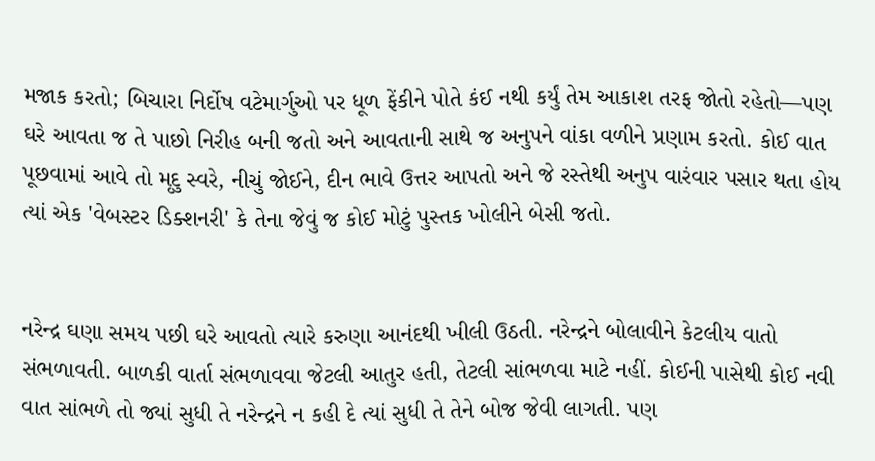મજાક કરતો; બિચારા નિર્દોષ વટેમાર્ગુઓ પર ધૂળ ફેંકીને પોતે કંઈ નથી કર્યું તેમ આકાશ તરફ જોતો રહેતો—પણ ઘરે આવતા જ તે પાછો નિરીહ બની જતો અને આવતાની સાથે જ અનુપને વાંકા વળીને પ્રણામ કરતો. કોઈ વાત પૂછવામાં આવે તો મૃદુ સ્વરે, નીચું જોઈને, દીન ભાવે ઉત્તર આપતો અને જે રસ્તેથી અનુપ વારંવાર પસાર થતા હોય ત્યાં એક 'વેબસ્ટર ડિક્શનરી' કે તેના જેવું જ કોઈ મોટું પુસ્તક ખોલીને બેસી જતો.


નરેન્દ્ર ઘણા સમય પછી ઘરે આવતો ત્યારે કરુણા આનંદથી ખીલી ઉઠતી. નરેન્દ્રને બોલાવીને કેટલીય વાતો સંભળાવતી. બાળકી વાર્તા સંભળાવવા જેટલી આતુર હતી, તેટલી સાંભળવા માટે નહીં. કોઈની પાસેથી કોઈ નવી વાત સાંભળે તો જ્યાં સુધી તે નરેન્દ્રને ન કહી દે ત્યાં સુધી તે તેને બોજ જેવી લાગતી. પણ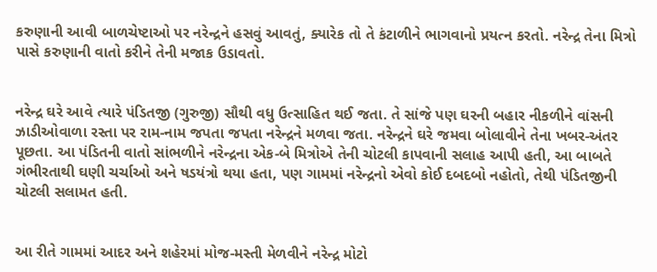કરુણાની આવી બાળચેષ્ટાઓ પર નરેન્દ્રને હસવું આવતું, ક્યારેક તો તે કંટાળીને ભાગવાનો પ્રયત્ન કરતો. નરેન્દ્ર તેના મિત્રો પાસે કરુણાની વાતો કરીને તેની મજાક ઉડાવતો.


નરેન્દ્ર ઘરે આવે ત્યારે પંડિતજી (ગુરુજી) સૌથી વધુ ઉત્સાહિત થઈ જતા. તે સાંજે પણ ઘરની બહાર નીકળીને વાંસની ઝાડીઓવાળા રસ્તા પર રામ-નામ જપતા જપતા નરેન્દ્રને મળવા જતા. નરેન્દ્રને ઘરે જમવા બોલાવીને તેના ખબર-અંતર પૂછતા. આ પંડિતની વાતો સાંભળીને નરેન્દ્રના એક-બે મિત્રોએ તેની ચોટલી કાપવાની સલાહ આપી હતી, આ બાબતે ગંભીરતાથી ઘણી ચર્ચાઓ અને ષડયંત્રો થયા હતા, પણ ગામમાં નરેન્દ્રનો એવો કોઈ દબદબો નહોતો, તેથી પંડિતજીની ચોટલી સલામત હતી.


આ રીતે ગામમાં આદર અને શહેરમાં મોજ-મસ્તી મેળવીને નરેન્દ્ર મોટો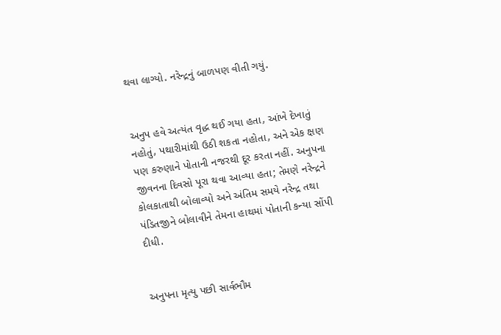થવા લાગ્યો. નરેન્દ્રનું બાળપણ વીતી ગયું.


અનુપ હવે અત્યંત વૃદ્ધ થઈ ગયા હતા, આંખે દેખાતું નહોતું, પથારીમાંથી ઉઠી શકતા નહોતા, અને એક ક્ષણ પણ કરુણાને પોતાની નજરથી દૂર કરતા નહીં. અનુપના જીવનના દિવસો પૂરા થવા આવ્યા હતા; તેમણે નરેન્દ્રને કોલકાતાથી બોલાવ્યો અને અંતિમ સમયે નરેન્દ્ર તથા પંડિતજીને બોલાવીને તેમના હાથમાં પોતાની કન્યા સોંપી દીધી.


અનુપના મૃત્યુ પછી સાર્વભૌમ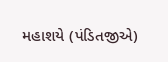મહાશયે (પંડિતજીએ)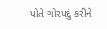પોતે ગોરપદું કરીને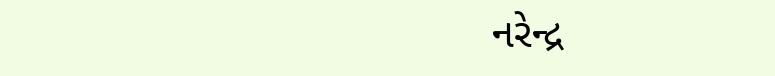નરેન્દ્ર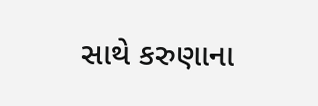સાથે કરુણાના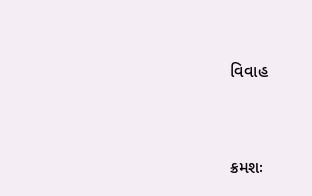વિવાહ


ક્રમશઃ